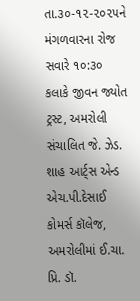તા.૩૦-૧૨-૨૦૨૫ને મંગળવારના રોજ સવારે ૧૦:૩૦ કલાકે જીવન જ્યોત ટ્રસ્ટ, અમરોલી સંચાલિત જે. ઝેડ. શાહ આર્ટ્સ એન્ડ એચ.પી.દેસાઈ કોમર્સ કૉલેજ, અમરોલીમાં ઈ.ચા. પ્રિ. ડૉ.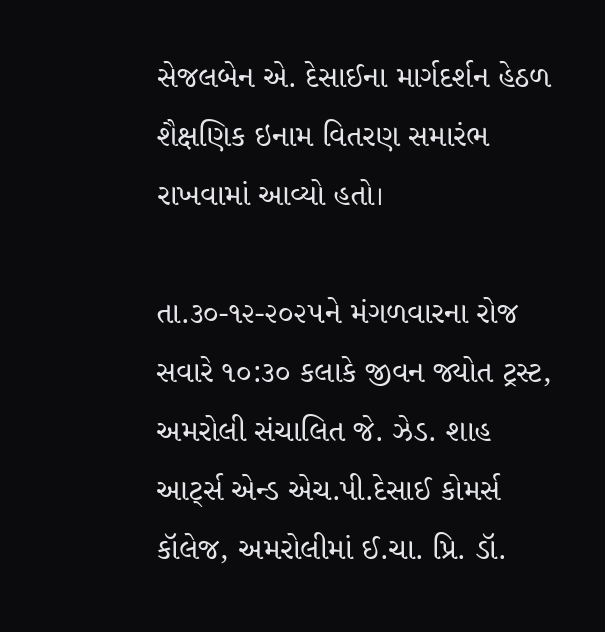સેજલબેન એ. દેસાઈના માર્ગદર્શન હેઠળ શૈક્ષણિક ઇનામ વિતરણ સમારંભ રાખવામાં આવ્યો હતો।

તા.૩૦-૧૨-૨૦૨૫ને મંગળવારના રોજ સવારે ૧૦:૩૦ કલાકે જીવન જ્યોત ટ્રસ્ટ, અમરોલી સંચાલિત જે. ઝેડ. શાહ આર્ટ્સ એન્ડ એચ.પી.દેસાઈ કોમર્સ કૉલેજ, અમરોલીમાં ઈ.ચા. પ્રિ. ડૉ.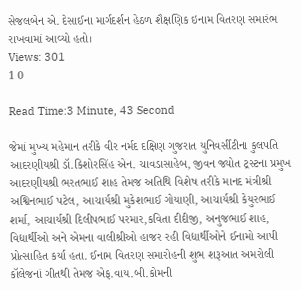સેજલબેન એ. દેસાઈના માર્ગદર્શન હેઠળ શૈક્ષણિક ઇનામ વિતરણ સમારંભ રાખવામાં આવ્યો હતો।
Views: 301
1 0

Read Time:3 Minute, 43 Second

જેમાં મુખ્ય મહેમાન તરીકે વીર નર્મદ દક્ષિણ ગુજરાત યુનિવર્સીટીના કુલપતિ આદરણીયશ્રી ડૉ.કિશોરસિંહ એન. ચાવડાસાહેબ, જીવન જ્યોત ટ્રસ્ટના પ્રમુખ આદરણીયશ્રી ભરતભાઈ શાહ તેમજ અતિથિ વિશેષ તરીકે માનદ મંત્રીશ્રી અશ્વિનભાઈ પટેલ, આચાર્યશ્રી મુકેશભાઈ ગોયાણી, આચાર્યશ્રી કેયુરભાઈ શર્મા, આચાર્યશ્રી દિલીપભાઈ પરમાર,કવિતા દીદીજી, અનુજભાઈ શાહ, વિદ્યાર્થીઓ અને એમના વાલીશ્રીઓ હાજર રહી વિદ્યાર્થીઓને ઈનામો આપી પ્રોત્સાહિત કર્યા હતા. ઈનામ વિતરણ સમારોહની શુભ શરૂઆત અમરોલી કૉલેજનાં ગીતથી તેમજ એફ.વાય.બી.કોમની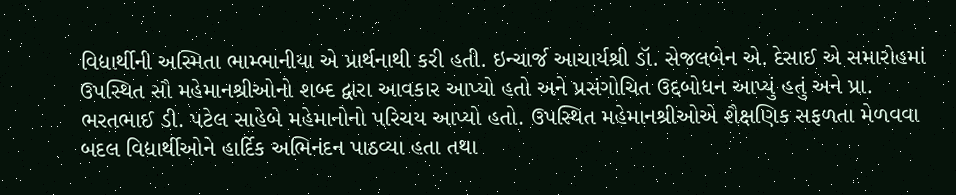વિદ્યાર્થીની અસ્મિતા ભામ્ભાનીયા એ પ્રાર્થનાથી કરી હતી. ઇન્ચાર્જ આચાર્યશ્રી ડૉ. સેજલબેન એ. દેસાઈ એ સમારોહમાં ઉપસ્થિત સૌ મહેમાનશ્રીઓનો શબ્દ દ્વારા આવકાર આપ્યો હતો અને પ્રસંગોચિત ઉદ્દબોધન આપ્યું હતું અને પ્રા. ભરતભાઈ ડી. પટેલ સાહેબે મહેમાનોનો પરિચય આપ્યો હતો. ઉપસ્થિત મહેમાનશ્રીઓએ શૈક્ષણિક સફળતા મેળવવા બદલ વિદ્યાર્થીઓને હાર્દિક અભિનંદન પાઠવ્યા હતા તથા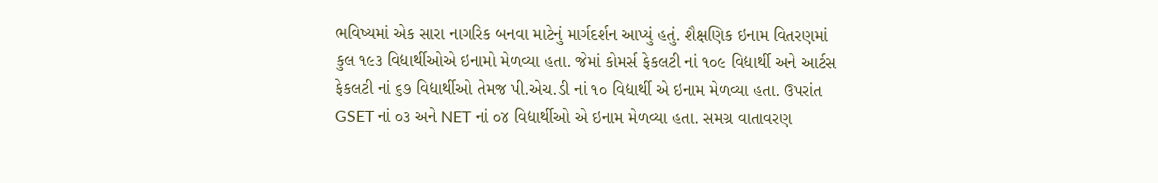ભવિષ્યમાં એક સારા નાગરિક બનવા માટેનું માર્ગદર્શન આપ્યું હતું. શૈક્ષણિક ઇનામ વિતરણમાં કુલ ૧૯૩ વિદ્યાર્થીઓએ ઇનામો મેળવ્યા હતા. જેમાં કોમર્સ ફેકલટી નાં ૧૦૯ વિદ્યાર્થી અને આર્ટસ ફેકલટી નાં ૬૭ વિદ્યાર્થીઓ તેમજ પી.એચ.ડી નાં ૧૦ વિદ્યાર્થી એ ઇનામ મેળવ્યા હતા. ઉપરાંત GSET નાં ૦૩ અને NET નાં ૦૪ વિદ્યાર્થીઓ એ ઇનામ મેળવ્યા હતા. સમગ્ર વાતાવરણ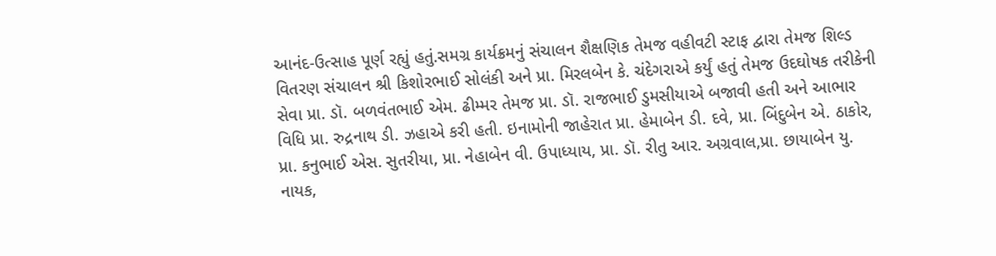આનંદ-ઉત્સાહ પૂર્ણ રહ્યું હતું.સમગ્ર કાર્યક્રમનું સંચાલન શૈક્ષણિક તેમજ વહીવટી સ્ટાફ દ્વારા તેમજ શિલ્ડ વિતરણ સંચાલન શ્રી કિશોરભાઈ સોલંકી અને પ્રા. મિરલબેન કે. ચંદેગરાએ કર્યું હતું તેમજ ઉદઘોષક તરીકેની સેવા પ્રા. ડૉ. બળવંતભાઈ એમ. ઢીમ્મર તેમજ પ્રા. ડૉ. રાજભાઈ ડુમસીયાએ બજાવી હતી અને આભાર વિધિ પ્રા. રુદ્રનાથ ડી. ઝહાએ કરી હતી. ઇનામોની જાહેરાત પ્રા. હેમાબેન ડી. દવે, પ્રા. બિંદુબેન એ. ઠાકોર, પ્રા. કનુભાઈ એસ. સુતરીયા, પ્રા. નેહાબેન વી. ઉપાધ્યાય, પ્રા. ડૉ. રીતુ આર. અગ્રવાલ,પ્રા. છાયાબેન યુ. નાયક,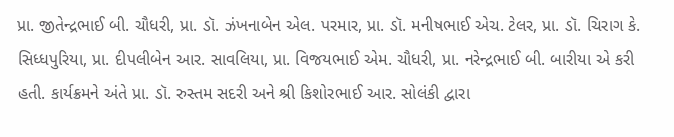પ્રા. જીતેન્દ્રભાઈ બી. ચૌધરી, પ્રા. ડૉ. ઝંખનાબેન એલ. પરમાર, પ્રા. ડૉ. મનીષભાઈ એચ. ટેલર, પ્રા. ડૉ. ચિરાગ કે. સિધ્ધપુરિયા, પ્રા. દીપલીબેન આર. સાવલિયા, પ્રા. વિજયભાઈ એમ. ચૌધરી, પ્રા. નરેન્દ્રભાઈ બી. બારીયા એ કરી હતી. કાર્યક્રમને અંતે પ્રા. ડૉ. રુસ્તમ સદરી અને શ્રી કિશોરભાઈ આર. સોલંકી દ્વારા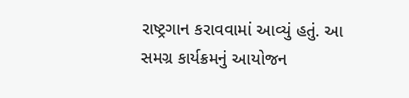રાષ્ટ્રગાન કરાવવામાં આવ્યું હતું. આ સમગ્ર કાર્યક્રમનું આયોજન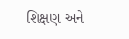શિક્ષણ અને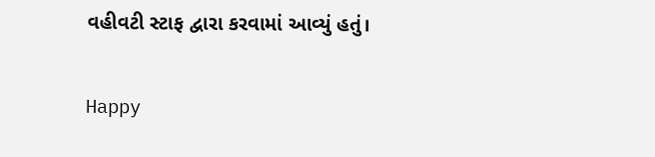વહીવટી સ્ટાફ દ્વારા કરવામાં આવ્યું હતું।

Happy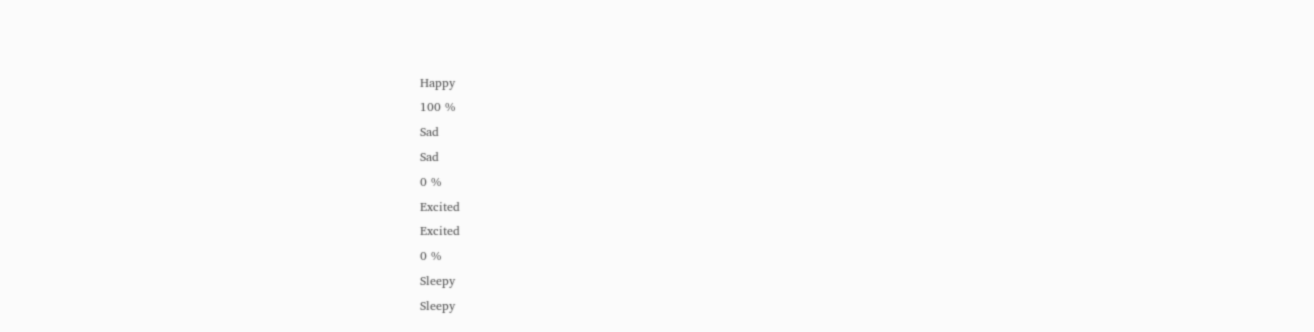Happy
100 %
Sad
Sad
0 %
Excited
Excited
0 %
Sleepy
Sleepy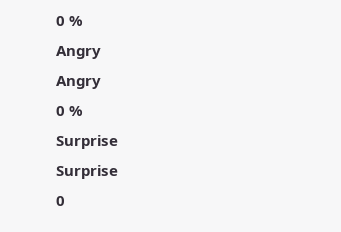0 %
Angry
Angry
0 %
Surprise
Surprise
0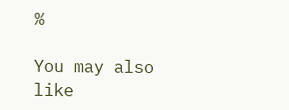%

You may also like